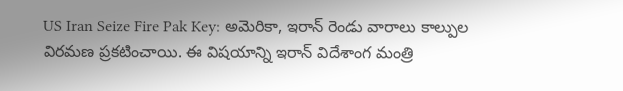US Iran Seize Fire Pak Key: అమెరికా, ఇరాన్ రెండు వారాలు కాల్పుల విరమణ ప్రకటించాయి. ఈ విషయాన్ని ఇరాన్ విదేశాంగ మంత్రి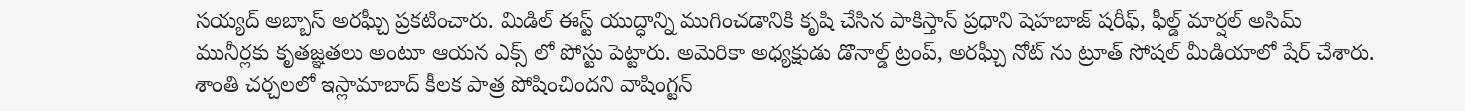సయ్యద్ అబ్బాస్ అరఘ్చీ ప్రకటించారు. మిడిల్ ఈస్ట్ యుద్ధాన్ని ముగించడానికి కృషి చేసిన పాకిస్తాన్ ప్రధాని షెహబాజ్ షరీఫ్, ఫీల్డ్ మార్షల్ అసిమ్ మునీర్లకు కృతజ్ఞతలు అంటూ ఆయన ఎక్స్ లో పోస్టు పెట్టారు. అమెరికా అధ్యక్షుడు డొనాల్డ్ ట్రంప్, అరఘ్చీ నోట్ ను ట్రూత్ సోషల్ మీడియాలో షేర్ చేశారు. శాంతి చర్చలలో ఇస్లామాబాద్ కీలక పాత్ర పోషించిందని వాషింగ్టన్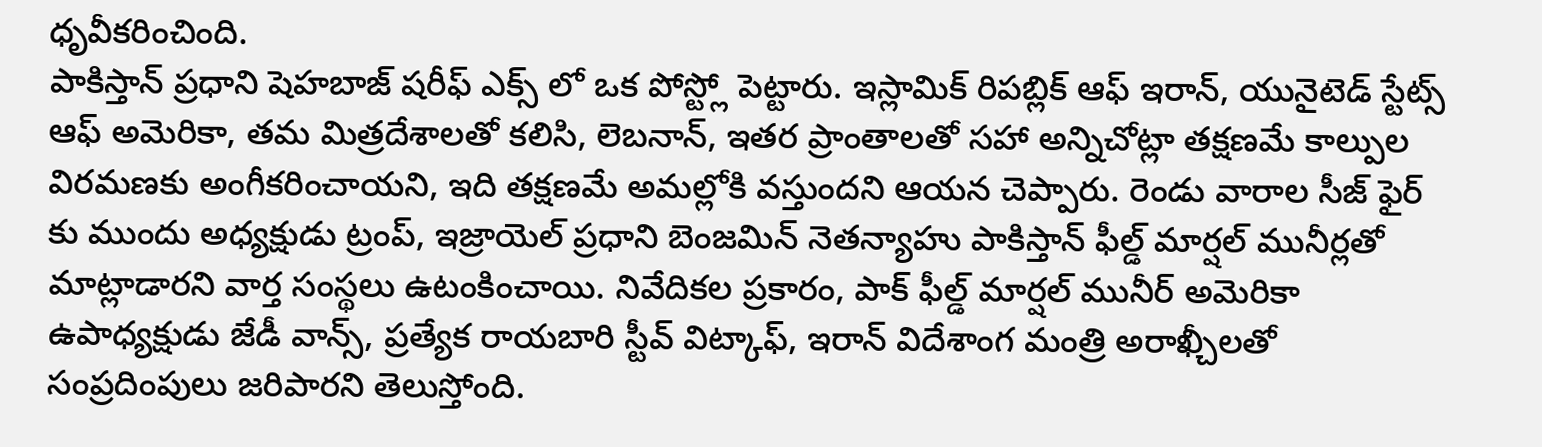ధృవీకరించింది.
పాకిస్తాన్ ప్రధాని షెహబాజ్ షరీఫ్ ఎక్స్ లో ఒక పోస్ట్లో పెట్టారు. ఇస్లామిక్ రిపబ్లిక్ ఆఫ్ ఇరాన్, యునైటెడ్ స్టేట్స్ ఆఫ్ అమెరికా, తమ మిత్రదేశాలతో కలిసి, లెబనాన్, ఇతర ప్రాంతాలతో సహా అన్నిచోట్లా తక్షణమే కాల్పుల విరమణకు అంగీకరించాయని, ఇది తక్షణమే అమల్లోకి వస్తుందని ఆయన చెప్పారు. రెండు వారాల సీజ్ ఫైర్ కు ముందు అధ్యక్షుడు ట్రంప్, ఇజ్రాయెల్ ప్రధాని బెంజమిన్ నెతన్యాహు పాకిస్తాన్ ఫీల్డ్ మార్షల్ మునీర్లతో మాట్లాడారని వార్త సంస్థలు ఉటంకించాయి. నివేదికల ప్రకారం, పాక్ ఫీల్డ్ మార్షల్ మునీర్ అమెరికా ఉపాధ్యక్షుడు జేడీ వాన్స్, ప్రత్యేక రాయబారి స్టీవ్ విట్కాఫ్, ఇరాన్ విదేశాంగ మంత్రి అరాఖ్చీలతో సంప్రదింపులు జరిపారని తెలుస్తోంది.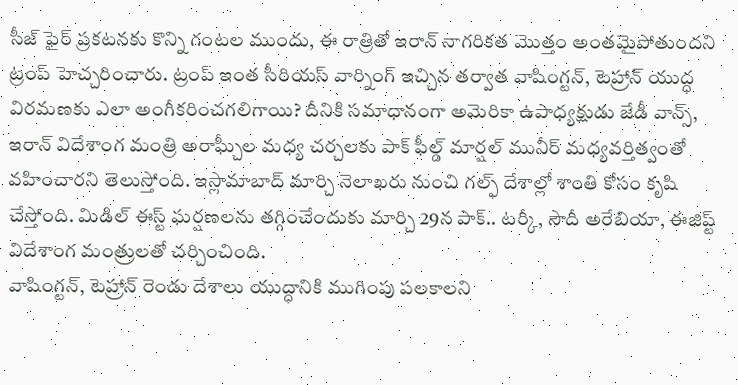సీజ్ ఫైర్ ప్రకటనకు కొన్ని గంటల ముందు, ఈ రాత్రితో ఇరాన్ నాగరికత మొత్తం అంతమైపోతుందని ట్రంప్ హెచ్చరించారు. ట్రంప్ ఇంత సీరియస్ వార్నింగ్ ఇచ్చిన తర్వాత వాషింగ్టన్, టెహ్రాన్ యుద్ధ విరమణకు ఎలా అంగీకరించగలిగాయి? దీనికి సమాధానంగా అమెరికా ఉపాధ్యక్షుడు జేడీ వాన్స్, ఇరాన్ విదేశాంగ మంత్రి అరాఘ్చీల మధ్య చర్చలకు పాక్ ఫీల్డ్ మార్షల్ మునీర్ మధ్యవర్తిత్వంతో వహించారని తెలుస్తోంది. ఇస్లామాబాద్ మార్చి నెలాఖరు నుంచి గల్ఫ్ దేశాల్లో శాంతి కోసం కృషి చేస్తోంది. మిడిల్ ఈస్ట్ ఘర్షణలను తగ్గించేందుకు మార్చి 29న పాక్.. టర్కీ, సౌదీ అరేబియా, ఈజిప్ట్ విదేశాంగ మంత్రులతో చర్చించింది.
వాషింగ్టన్, టెహ్రాన్ రెండు దేశాలు యుద్ధానికి ముగింపు పలకాలని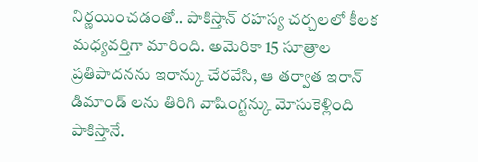నిర్ణయించడంతో.. పాకిస్తాన్ రహస్య చర్చలలో కీలక మధ్యవర్తిగా మారింది. అమెరికా 15 సూత్రాల ప్రతిపాదనను ఇరాన్కు చేరవేసి, ఆ తర్వాత ఇరాన్ డిమాండ్ లను తిరిగి వాషింగ్టన్కు మోసుకెళ్లింది పాకిస్తానే.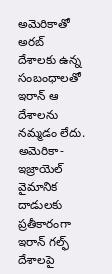అమెరికాతో అరబ్ దేశాలకు ఉన్న సంబంధాలతో ఇరాన్ ఆ దేశాలను నమ్మడం లేదు. అమెరికా-ఇజ్రాయెల్ వైమానిక దాడులకు ప్రతీకారంగా ఇరాన్ గల్ఫ్ దేశాలపై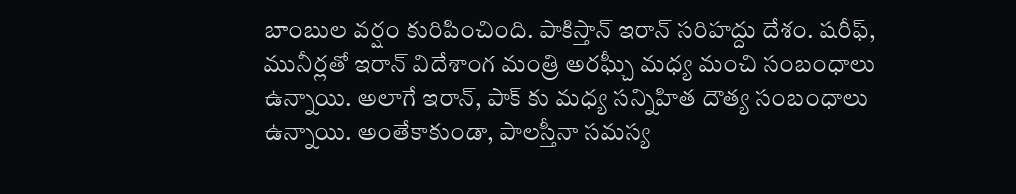బాంబుల వర్షం కురిపించింది. పాకిస్తాన్ ఇరాన్ సరిహద్దు దేశం. షరీఫ్, మునీర్లతో ఇరాన్ విదేశాంగ మంత్రి అరఘ్చీ మధ్య మంచి సంబంధాలు ఉన్నాయి. అలాగే ఇరాన్, పాక్ కు మధ్య సన్నిహిత దౌత్య సంబంధాలు ఉన్నాయి. అంతేకాకుండా, పాలస్తీనా సమస్య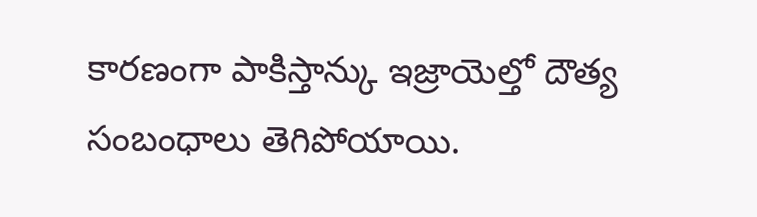కారణంగా పాకిస్తాన్కు ఇజ్రాయెల్తో దౌత్య సంబంధాలు తెగిపోయాయి.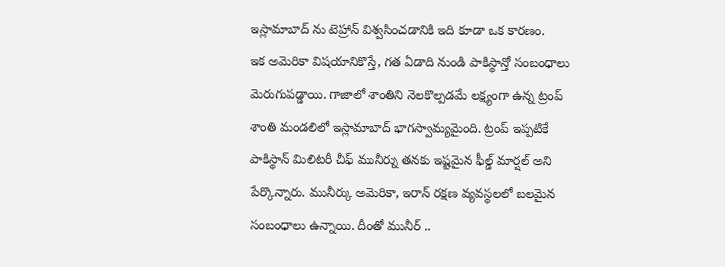ఇస్లామాబాద్ ను టెహ్రాన్ విశ్వసించడానికి ఇది కూడా ఒక కారణం.
ఇక అమెరికా విషయానికొస్తే, గత ఏడాది నుండి పాకిస్థాన్తో సంబంధాలు మెరుగుపడ్డాయి. గాజాలో శాంతిని నెలకొల్పడమే లక్ష్యంగా ఉన్న ట్రంప్ శాంతి మండలిలో ఇస్లామాబాద్ భాగస్వామ్యమైంది. ట్రంప్ ఇప్పటికే పాకిస్థాన్ మిలిటరీ చీఫ్ మునీర్ను తనకు ఇష్టమైన ఫీల్డ్ మార్షల్ అని పేర్కొన్నారు. మునీర్కు అమెరికా, ఇరాన్ రక్షణ వ్యవస్థలలో బలమైన సంబంధాలు ఉన్నాయి. దీంతో మునీర్ ..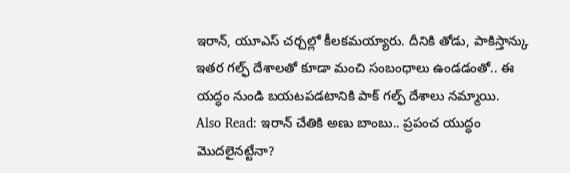ఇరాన్, యూఎస్ చర్చల్లో కీలకమయ్యారు. దీనికి తోడు, పాకిస్తాన్కు ఇతర గల్ఫ్ దేశాలతో కూడా మంచి సంబంధాలు ఉండడంతో.. ఈ యద్ధం నుండి బయటపడటానికి పాక్ గల్ఫ్ దేశాలు నమ్మాయి.
Also Read: ఇరాన్ చేతికి అణు బాంబు.. ప్రపంచ యుద్ధం మొదలైనట్టేనా?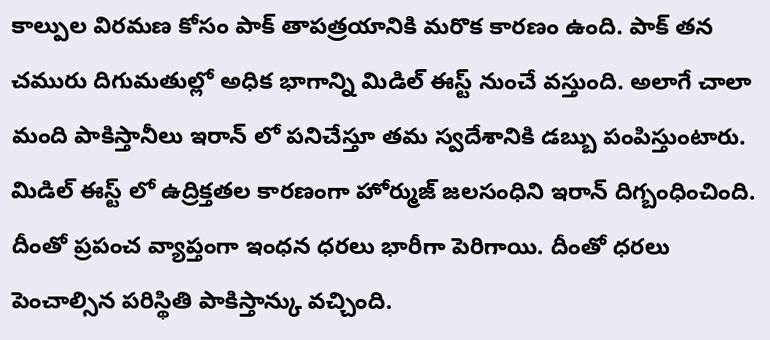కాల్పుల విరమణ కోసం పాక్ తాపత్రయానికి మరొక కారణం ఉంది. పాక్ తన చమురు దిగుమతుల్లో అధిక భాగాన్ని మిడిల్ ఈస్ట్ నుంచే వస్తుంది. అలాగే చాలా మంది పాకిస్తానీలు ఇరాన్ లో పనిచేస్తూ తమ స్వదేశానికి డబ్బు పంపిస్తుంటారు. మిడిల్ ఈస్ట్ లో ఉద్రిక్తతల కారణంగా హోర్ముజ్ జలసంధిని ఇరాన్ దిగ్బంధించింది. దీంతో ప్రపంచ వ్యాప్తంగా ఇంధన ధరలు భారీగా పెరిగాయి. దీంతో ధరలు పెంచాల్సిన పరిస్థితి పాకిస్తాన్కు వచ్చింది.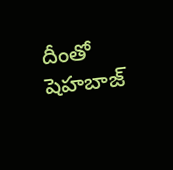దీంతో షెహబాజ్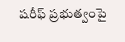షరీఫ్ ప్రభుత్వంపై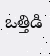ఒత్తిడి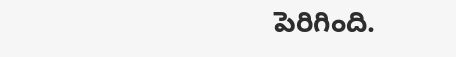పెరిగింది.